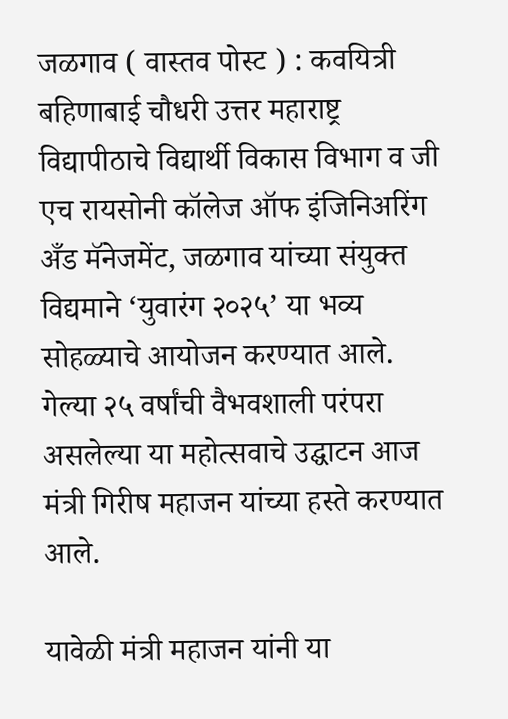जळगाव ( वास्तव पोस्ट ) : कवयित्री बहिणाबाई चौधरी उत्तर महाराष्ट्र विद्यापीठाचे विद्यार्थी विकास विभाग व जी एच रायसोनी कॉलेज ऑफ इंजिनिअरिंग अँड मॅनेजमेंट, जळगाव यांच्या संयुक्त विद्यमाने ‘युवारंग २०२५’ या भव्य सोहळ्याचे आयोजन करण्यात आले. गेल्या २५ वर्षांची वैभवशाली परंपरा असलेल्या या महोत्सवाचे उद्घाटन आज मंत्री गिरीष महाजन यांच्या हस्ते करण्यात आले.

यावेळी मंत्री महाजन यांनी या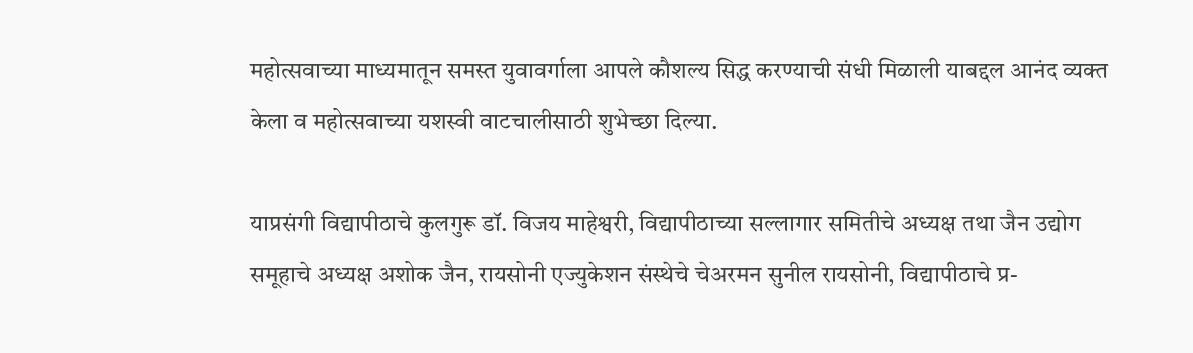महोत्सवाच्या माध्यमातून समस्त युवावर्गाला आपले कौशल्य सिद्ध करण्याची संधी मिळाली याबद्दल आनंद व्यक्त केला व महोत्सवाच्या यशस्वी वाटचालीसाठी शुभेच्छा दिल्या.

याप्रसंगी विद्यापीठाचे कुलगुरू डॉ. विजय माहेश्वरी, विद्यापीठाच्या सल्लागार समितीचे अध्यक्ष तथा जैन उद्योग समूहाचे अध्यक्ष अशोक जैन, रायसोनी एज्युकेशन संस्थेचे चेअरमन सुनील रायसोनी, विद्यापीठाचे प्र-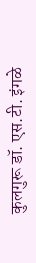कुलगुरू डॉ. एस.टी. इंगळे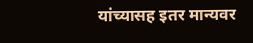यांच्यासह इतर मान्यवर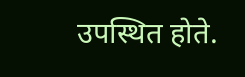उपस्थित होते.